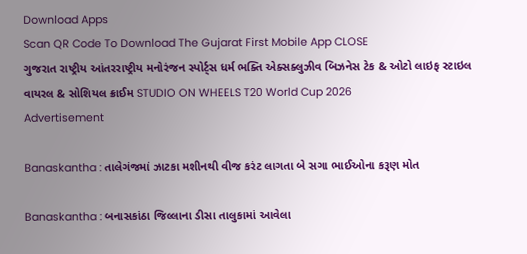Download Apps
Scan QR Code To Download The Gujarat First Mobile App CLOSE
ગુજરાત રાષ્ટ્રીય આંતરરાષ્ટ્રીય મનોરંજન સ્પોર્ટ્સ ધર્મ ભક્તિ એક્સક્લુઝીવ બિઝનેસ ટેક & ઓટો લાઇફ સ્ટાઇલ વાયરલ & સોશિયલ ક્રાઈમ STUDIO ON WHEELS T20 World Cup 2026
Advertisement

Banaskantha : તાલેગંજમાં ઝાટકા મશીનથી વીજ કરંટ લાગતા બે સગા ભાઈઓના કરૂણ મોત

Banaskantha : બનાસકાંઠા જિલ્લાના ડીસા તાલુકામાં આવેલા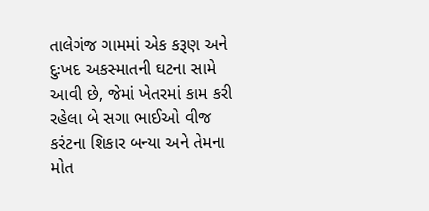તાલેગંજ ગામમાં એક કરૂણ અને દુઃખદ અકસ્માતની ઘટના સામે આવી છે, જેમાં ખેતરમાં કામ કરી રહેલા બે સગા ભાઈઓ વીજ કરંટના શિકાર બન્યા અને તેમના મોત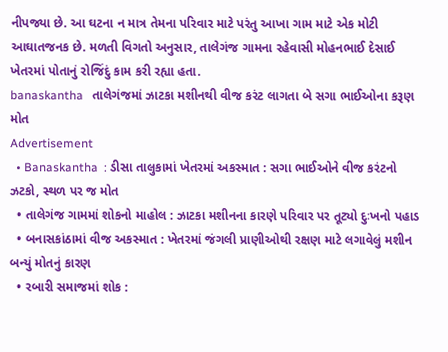નીપજ્યા છે. આ ઘટના ન માત્ર તેમના પરિવાર માટે પરંતુ આખા ગામ માટે એક મોટી આઘાતજનક છે. મળતી વિગતો અનુસાર, તાલેગંજ ગામના રહેવાસી મોહનભાઈ દેસાઈ ખેતરમાં પોતાનું રોજિંદું કામ કરી રહ્યા હતા.
banaskantha   તાલેગંજમાં ઝાટકા મશીનથી વીજ કરંટ લાગતા બે સગા ભાઈઓના કરૂણ મોત
Advertisement
  • Banaskantha  : ડીસા તાલુકામાં ખેતરમાં અકસ્માત : સગા ભાઈઓને વીજ કરંટનો ઝટકો, સ્થળ પર જ મોત
  • તાલેગંજ ગામમાં શોકનો માહોલ : ઝાટકા મશીનના કારણે પરિવાર પર તૂટ્યો દુઃખનો પહાડ
  • બનાસકાંઠામાં વીજ અકસ્માત : ખેતરમાં જંગલી પ્રાણીઓથી રક્ષણ માટે લગાવેલું મશીન બન્યું મોતનું કારણ
  • રબારી સમાજમાં શોક :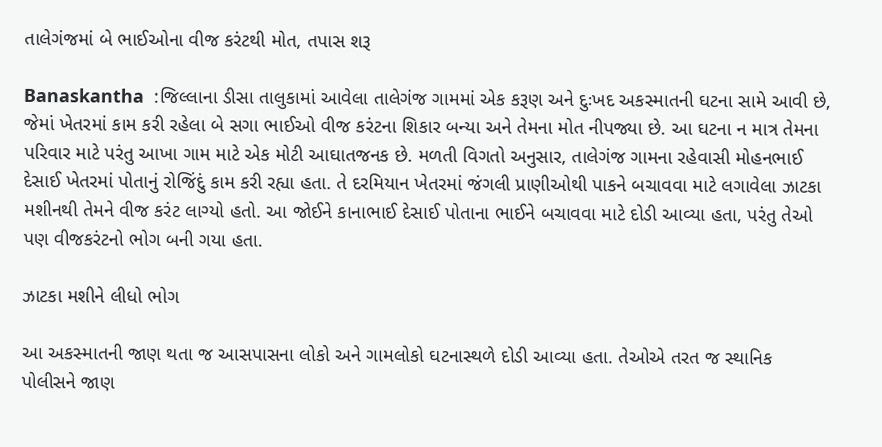તાલેગંજમાં બે ભાઈઓના વીજ કરંટથી મોત, તપાસ શરૂ

Banaskantha  :જિલ્લાના ડીસા તાલુકામાં આવેલા તાલેગંજ ગામમાં એક કરૂણ અને દુઃખદ અકસ્માતની ઘટના સામે આવી છે, જેમાં ખેતરમાં કામ કરી રહેલા બે સગા ભાઈઓ વીજ કરંટના શિકાર બન્યા અને તેમના મોત નીપજ્યા છે. આ ઘટના ન માત્ર તેમના પરિવાર માટે પરંતુ આખા ગામ માટે એક મોટી આઘાતજનક છે. મળતી વિગતો અનુસાર, તાલેગંજ ગામના રહેવાસી મોહનભાઈ દેસાઈ ખેતરમાં પોતાનું રોજિંદું કામ કરી રહ્યા હતા. તે દરમિયાન ખેતરમાં જંગલી પ્રાણીઓથી પાકને બચાવવા માટે લગાવેલા ઝાટકા મશીનથી તેમને વીજ કરંટ લાગ્યો હતો. આ જોઈને કાનાભાઈ દેસાઈ પોતાના ભાઈને બચાવવા માટે દોડી આવ્યા હતા, પરંતુ તેઓ પણ વીજકરંટનો ભોગ બની ગયા હતા.

ઝાટકા મશીને લીધો ભોગ

આ અકસ્માતની જાણ થતા જ આસપાસના લોકો અને ગામલોકો ઘટનાસ્થળે દોડી આવ્યા હતા. તેઓએ તરત જ સ્થાનિક પોલીસને જાણ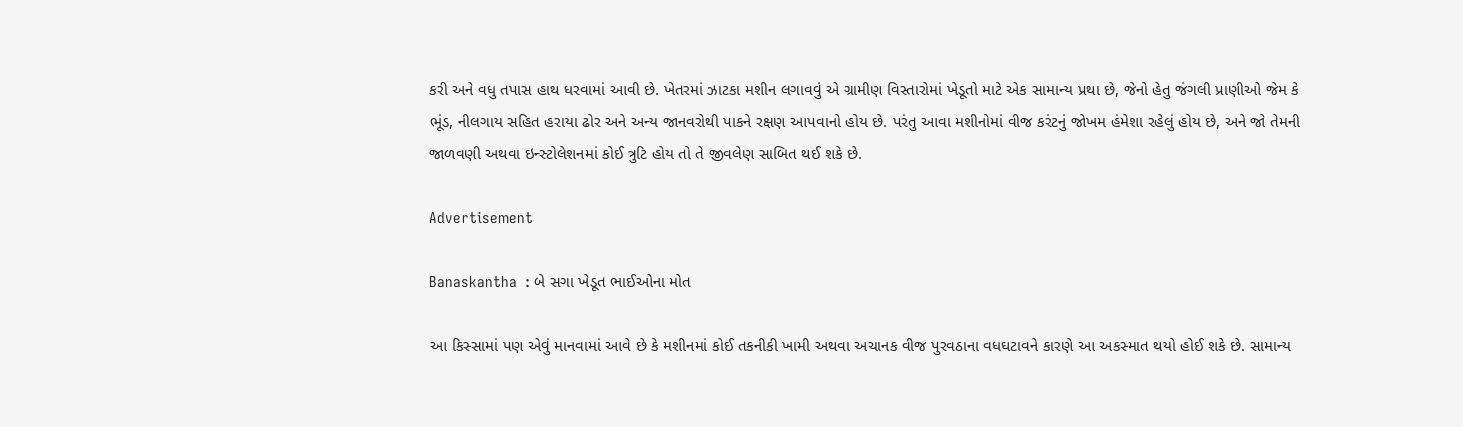કરી અને વધુ તપાસ હાથ ધરવામાં આવી છે. ખેતરમાં ઝાટકા મશીન લગાવવું એ ગ્રામીણ વિસ્તારોમાં ખેડૂતો માટે એક સામાન્ય પ્રથા છે, જેનો હેતુ જંગલી પ્રાણીઓ જેમ કે ભૂંડ, નીલગાય સહિત હરાયા ઢોર અને અન્ય જાનવરોથી પાકને રક્ષણ આપવાનો હોય છે. પરંતુ આવા મશીનોમાં વીજ કરંટનું જોખમ હંમેશા રહેલું હોય છે, અને જો તેમની જાળવણી અથવા ઇન્સ્ટોલેશનમાં કોઈ ત્રુટિ હોય તો તે જીવલેણ સાબિત થઈ શકે છે.

Advertisement

Banaskantha  : બે સગા ખેડૂત ભાઈઓના મોત

આ કિસ્સામાં પણ એવું માનવામાં આવે છે કે મશીનમાં કોઈ તકનીકી ખામી અથવા અચાનક વીજ પુરવઠાના વધઘટાવને કારણે આ અકસ્માત થયો હોઈ શકે છે. સામાન્ય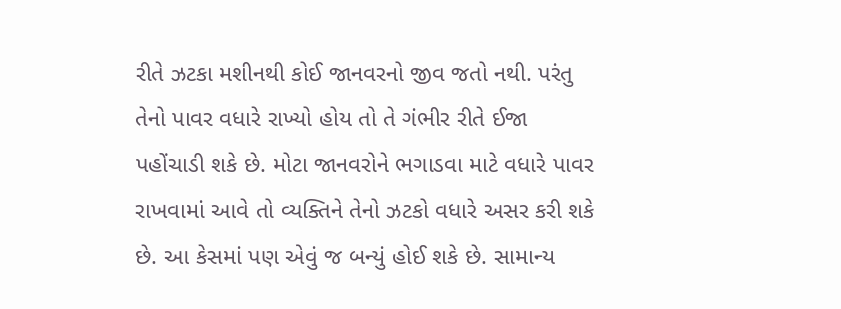રીતે ઝટકા મશીનથી કોઈ જાનવરનો જીવ જતો નથી. પરંતુ તેનો પાવર વધારે રાખ્યો હોય તો તે ગંભીર રીતે ઈજા પહોંચાડી શકે છે. મોટા જાનવરોને ભગાડવા માટે વધારે પાવર રાખવામાં આવે તો વ્યક્તિને તેનો ઝટકો વધારે અસર કરી શકે છે. આ કેસમાં પણ એવું જ બન્યું હોઈ શકે છે. સામાન્ય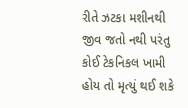રીતે ઝટકા મશીનથી જીવ જતો નથી પરંતુ કોઈ ટેકનિકલ ખામી હોય તો મૃત્યું થઈ શકે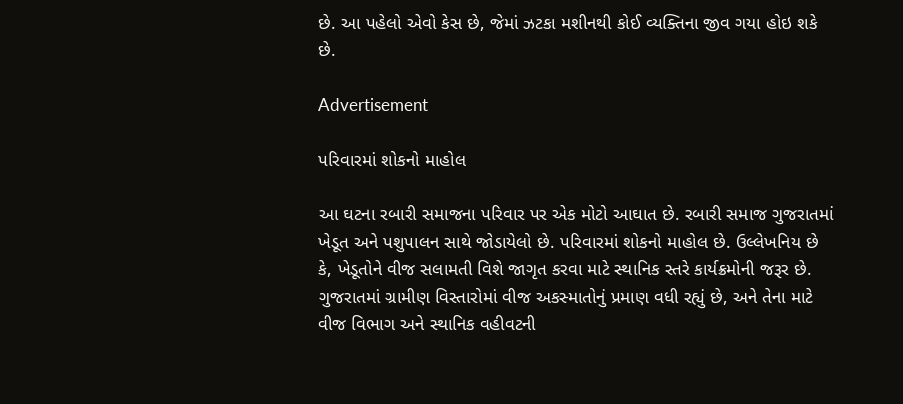છે. આ પહેલો એવો કેસ છે, જેમાં ઝટકા મશીનથી કોઈ વ્યક્તિના જીવ ગયા હોઇ શકે છે.

Advertisement

પરિવારમાં શોકનો માહોલ

આ ઘટના રબારી સમાજના પરિવાર પર એક મોટો આઘાત છે. રબારી સમાજ ગુજરાતમાં ખેડૂત અને પશુપાલન સાથે જોડાયેલો છે. પરિવારમાં શોકનો માહોલ છે. ઉલ્લેખનિય છે કે, ખેડૂતોને વીજ સલામતી વિશે જાગૃત કરવા માટે સ્થાનિક સ્તરે કાર્યક્રમોની જરૂર છે. ગુજરાતમાં ગ્રામીણ વિસ્તારોમાં વીજ અકસ્માતોનું પ્રમાણ વધી રહ્યું છે, અને તેના માટે વીજ વિભાગ અને સ્થાનિક વહીવટની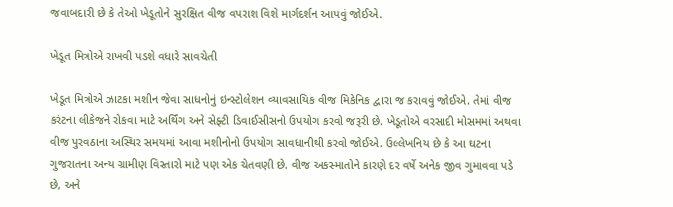જવાબદારી છે કે તેઓ ખેડૂતોને સુરક્ષિત વીજ વપરાશ વિશે માર્ગદર્શન આપવું જોઈએ.

ખેડૂત મિત્રોએ રાખવી પડશે વધારે સાવચેતી

ખેડૂત મિત્રોએ ઝાટકા મશીન જેવા સાધનોનું ઇન્સ્ટોલેશન વ્યાવસાયિક વીજ મિકેનિક દ્વારા જ કરાવવું જોઈએ. તેમાં વીજ કરંટના લીકેજને રોકવા માટે અર્થિંગ અને સેફ્ટી ડિવાઈસીસનો ઉપયોગ કરવો જરૂરી છે. ખેડૂતોએ વરસાદી મોસમમાં અથવા વીજ પુરવઠાના અસ્થિર સમયમાં આવા મશીનોનો ઉપયોગ સાવધાનીથી કરવો જોઈએ. ઉલ્લેખનિય છે કે આ ઘટના ગુજરાતના અન્ય ગ્રામીણ વિસ્તારો માટે પણ એક ચેતવણી છે. વીજ અકસ્માતોને કારણે દર વર્ષે અનેક જીવ ગુમાવવા પડે છે, અને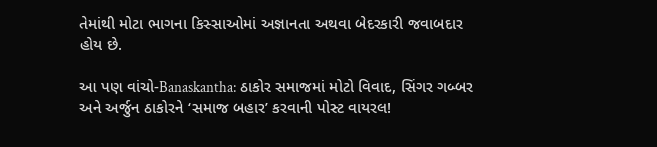તેમાંથી મોટા ભાગના કિસ્સાઓમાં અજ્ઞાનતા અથવા બેદરકારી જવાબદાર હોય છે.

આ પણ વાંચો-Banaskantha: ઠાકોર સમાજમાં મોટો વિવાદ, સિંગર ગબ્બર અને અર્જુન ઠાકોરને ‘સમાજ બહાર’ કરવાની પોસ્ટ વાયરલ!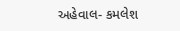અહેવાલ- કમલેશ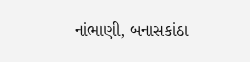નાંભાણી, બનાસકાંઠા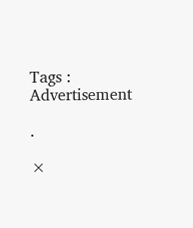Tags :
Advertisement

.

×